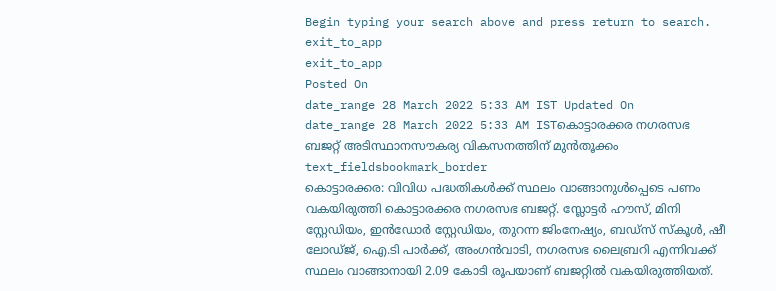Begin typing your search above and press return to search.
exit_to_app
exit_to_app
Posted On
date_range 28 March 2022 5:33 AM IST Updated On
date_range 28 March 2022 5:33 AM ISTകൊട്ടാരക്കര നഗരസഭ ബജറ്റ് അടിസ്ഥാനസൗകര്യ വികസനത്തിന് മുൻതൂക്കം
text_fieldsbookmark_border
കൊട്ടാരക്കര: വിവിധ പദ്ധതികൾക്ക് സ്ഥലം വാങ്ങാനുൾപ്പെടെ പണം വകയിരുത്തി കൊട്ടാരക്കര നഗരസഭ ബജറ്റ്. സ്ലോട്ടർ ഹൗസ്, മിനി സ്റ്റേഡിയം, ഇൻഡോർ സ്റ്റേഡിയം, തുറന്ന ജിംനേഷ്യം, ബഡ്സ് സ്കൂൾ, ഷീ ലോഡ്ജ്, ഐ.ടി പാർക്ക്, അംഗൻവാടി, നഗരസഭ ലൈബ്രറി എന്നിവക്ക് സ്ഥലം വാങ്ങാനായി 2.09 കോടി രൂപയാണ് ബജറ്റിൽ വകയിരുത്തിയത്.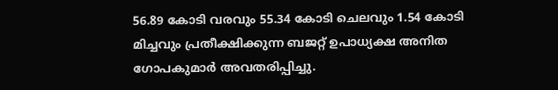56.89 കോടി വരവും 55.34 കോടി ചെലവും 1.54 കോടി മിച്ചവും പ്രതീക്ഷിക്കുന്ന ബജറ്റ് ഉപാധ്യക്ഷ അനിത ഗോപകുമാർ അവതരിപ്പിച്ചു.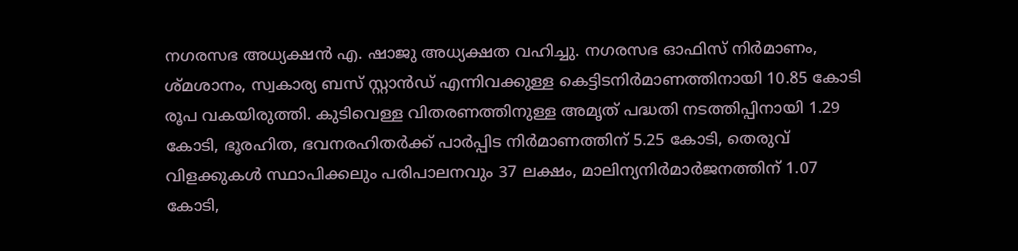നഗരസഭ അധ്യക്ഷൻ എ. ഷാജു അധ്യക്ഷത വഹിച്ചു. നഗരസഭ ഓഫിസ് നിർമാണം, ശ്മശാനം, സ്വകാര്യ ബസ് സ്റ്റാൻഡ് എന്നിവക്കുള്ള കെട്ടിടനിർമാണത്തിനായി 10.85 കോടി രൂപ വകയിരുത്തി. കുടിവെള്ള വിതരണത്തിനുള്ള അമൃത് പദ്ധതി നടത്തിപ്പിനായി 1.29 കോടി, ഭൂരഹിത, ഭവനരഹിതർക്ക് പാർപ്പിട നിർമാണത്തിന് 5.25 കോടി, തെരുവ് വിളക്കുകൾ സ്ഥാപിക്കലും പരിപാലനവും 37 ലക്ഷം, മാലിന്യനിർമാർജനത്തിന് 1.07 കോടി,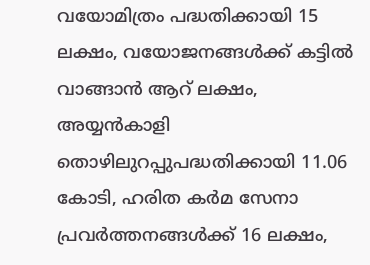വയോമിത്രം പദ്ധതിക്കായി 15 ലക്ഷം, വയോജനങ്ങൾക്ക് കട്ടിൽ വാങ്ങാൻ ആറ് ലക്ഷം, അയ്യൻകാളി തൊഴിലുറപ്പുപദ്ധതിക്കായി 11.06 കോടി, ഹരിത കർമ സേനാ പ്രവർത്തനങ്ങൾക്ക് 16 ലക്ഷം,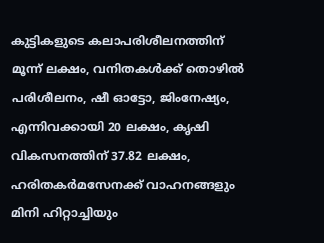കുട്ടികളുടെ കലാപരിശീലനത്തിന് മൂന്ന് ലക്ഷം, വനിതകൾക്ക് തൊഴിൽ പരിശീലനം, ഷീ ഓട്ടോ, ജിംനേഷ്യം, എന്നിവക്കായി 20 ലക്ഷം, കൃഷി വികസനത്തിന് 37.82 ലക്ഷം, ഹരിതകർമസേനക്ക് വാഹനങ്ങളും മിനി ഹിറ്റാച്ചിയും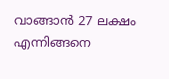വാങ്ങാൻ 27 ലക്ഷം എന്നിങ്ങനെ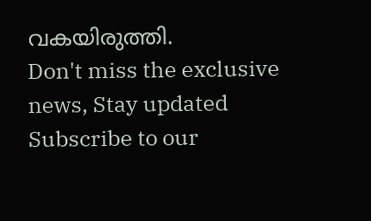വകയിരുത്തി.
Don't miss the exclusive news, Stay updated
Subscribe to our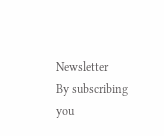Newsletter
By subscribing you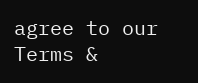agree to our Terms &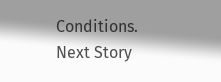Conditions.
Next Story